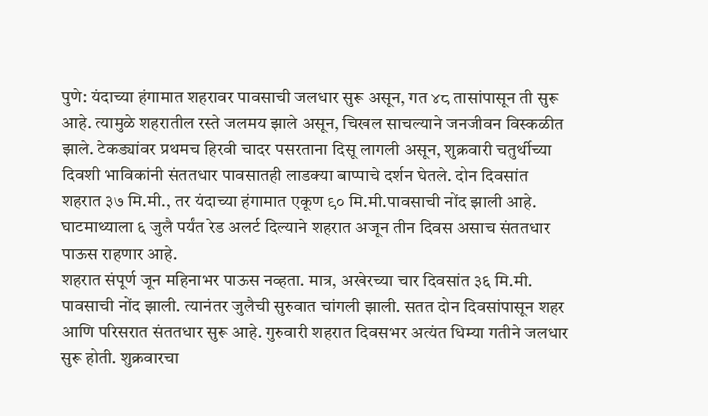पुणे: यंदाच्या हंगामात शहरावर पावसाची जलधार सुरू असून, गत ४८ तासांपासून ती सुरू आहे. त्यामुळे शहरातील रस्ते जलमय झाले असून, चिखल साचल्याने जनजीवन विस्कळीत झाले. टेकड्यांवर प्रथमच हिरवी चादर पसरताना दिसू लागली असून, शुक्रवारी चतुर्थीच्या दिवशी भाविकांनी संततधार पावसातही लाडक्या बाप्पाचे दर्शन घेतले. दोन दिवसांत शहरात ३७ मि.मी., तर यंदाच्या हंगामात एकूण ९० मि.मी.पावसाची नोंद झाली आहे. घाटमाथ्याला ६ जुलै पर्यंत रेड अलर्ट दिल्याने शहरात अजून तीन दिवस असाच संततधार पाऊस राहणार आहे.
शहरात संपूर्ण जून महिनाभर पाऊस नव्हता. मात्र, अखेरच्या चार दिवसांत ३६ मि.मी. पावसाची नोंद झाली. त्यानंतर जुलैची सुरुवात चांगली झाली. सतत दोन दिवसांपासून शहर आणि परिसरात संततधार सुरू आहे. गुरुवारी शहरात दिवसभर अत्यंत धिम्या गतीने जलधार सुरू होती. शुक्रवारचा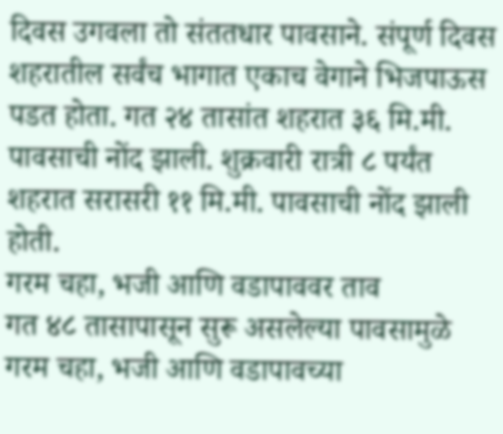दिवस उगवला तो संततधार पावसाने. संपूर्ण दिवस शहरातील सर्वंच भागात एकाच वेगाने भिजपाऊस पडत होता. गत २४ तासांत शहरात ३६ मि.मी. पावसाची नोंद झाली. शुक्रवारी रात्री ८ पर्यंत शहरात सरासरी ११ मि.मी. पावसाची नोंद झाली होती.
गरम चहा, भजी आणि वडापाववर ताव
गत ४८ तासापासून सुरू असलेल्या पावसामुळे गरम चहा, भजी आणि वडापावच्या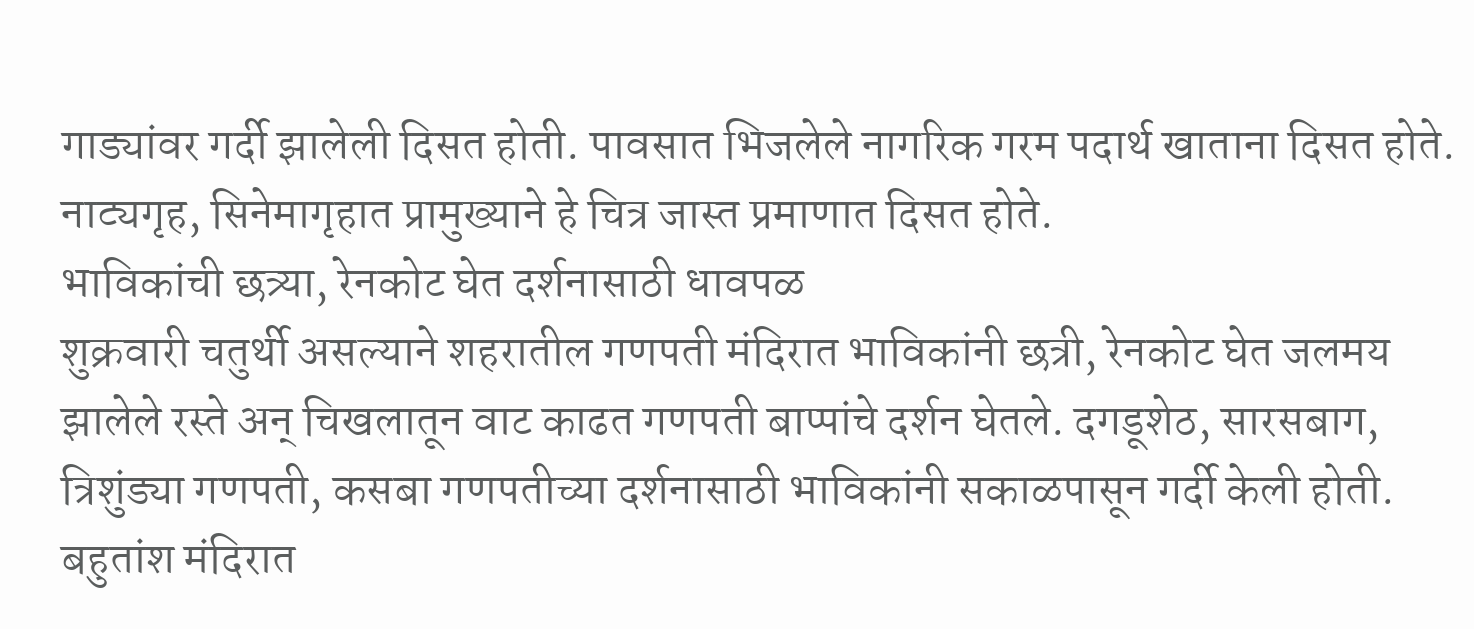गाड्यांवर गर्दी झालेली दिसत होती. पावसात भिजलेले नागरिक गरम पदार्थ खाताना दिसत होते. नाट्यगृह, सिनेमागृहात प्रामुख्याने हे चित्र जास्त प्रमाणात दिसत होते.
भाविकांची छत्र्या, रेनकोट घेत दर्शनासाठी धावपळ
शुक्रवारी चतुर्थी असल्याने शहरातील गणपती मंदिरात भाविकांनी छत्री, रेनकोट घेत जलमय झालेले रस्ते अन् चिखलातून वाट काढत गणपती बाप्पांचे दर्शन घेतले. दगडूशेठ, सारसबाग, त्रिशुंड्या गणपती, कसबा गणपतीच्या दर्शनासाठी भाविकांनी सकाळपासून गर्दी केली होती. बहुतांश मंदिरात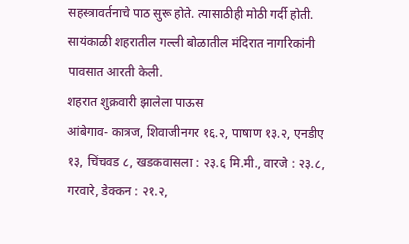सहस्त्रावर्तनाचे पाठ सुरू होते. त्यासाठीही मोठी गर्दी होती. सायंकाळी शहरातील गल्ली बोळातील मंदिरात नागरिकांनी पावसात आरती केली.
शहरात शुक्रवारी झालेला पाऊस
आंबेगाव- कात्रज, शिवाजीनगर १६.२, पाषाण १३.२, एनडीए १३, चिंचवड ८, खडकवासला : २३.६ मि.मी., वारजे : २३.८, गरवारे, डेक्कन : २१.२,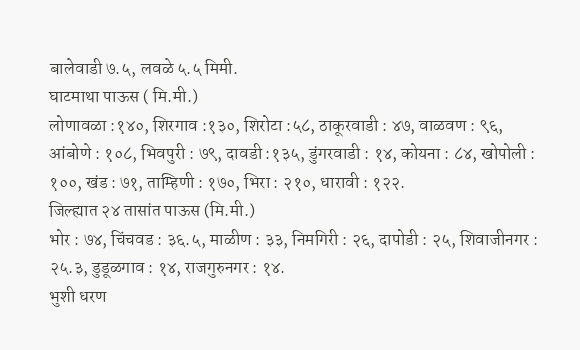बालेवाडी ७.५, लवळे ५.५ मिमी.
घाटमाथा पाऊस ( मि.मी.)
लोणावळा :१४०, शिरगाव :१३०, शिरोटा :५८, ठाकूरवाडी : ४७, वाळवण : ९६, आंबोणे : १०८, भिवपुरी : ७९, दावडी :१३५, डुंगरवाडी : १४, कोयना : ८४, खोपोली : १००, खंड : ७१, ताम्हिणी : १७०, भिरा : २१०, धारावी : १२२.
जिल्ह्यात २४ तासांत पाऊस (मि.मी.)
भोर : ७४, चिंचवड : ३६.५, माळीण : ३३, निमगिरी : २६, दापोडी : २५, शिवाजीनगर : २५.३, डुडूळगाव : १४, राजगुरुनगर : १४.
भुशी धरण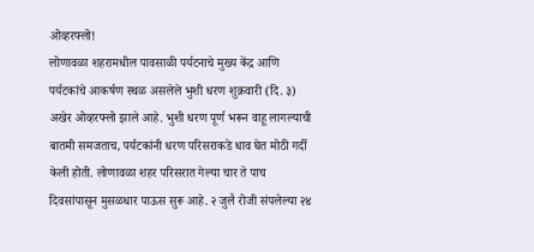ओव्हरफ्लो!
लोणावळा शहरामधील पावसाळी पर्यटनाचे मुख्य केंद्र आणि पर्यटकांचे आकर्षण स्थळ असलेले भुशी धरण शुक्रवारी (दि. ३) अखेर ओव्हरफ्लो झाले आहे. भुशी धरण पूर्ण भरून वाहू लागल्याची बातमी समजताच, पर्यटकांनी धरण परिसराकडे धाव घेत मोठी गर्दी केली होती. लोणावळा शहर परिसरात गेल्या चार ते पाच दिवसांपासून मुसळधार पाऊस सुरू आहे. २ जुलै रोजी संपलेल्या २४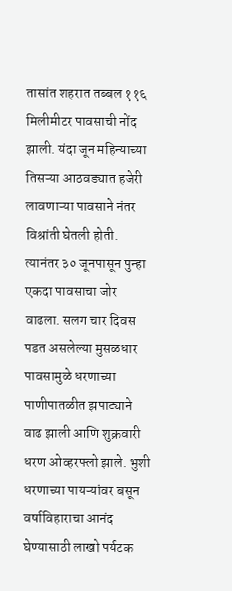तासांत शहरात तब्बल ११६ मिलीमीटर पावसाची नोंद झाली. यंदा जून महिन्याच्या तिसऱ्या आठवड्यात हजेरी लावणाऱ्या पावसाने नंतर विश्रांती घेतली होती. त्यानंतर ३० जूनपासून पुन्हा एकदा पावसाचा जोर वाढला. सलग चार दिवस पडत असलेल्या मुसळधार पावसामुळे धरणाच्या पाणीपातळीत झपाट्याने वाढ झाली आणि शुक्रवारी धरण ओव्हरफ्लो झाले. भुशी धरणाच्या पायऱ्यांवर बसून वर्षाविहाराचा आनंद घेण्यासाठी लाखो पर्यटक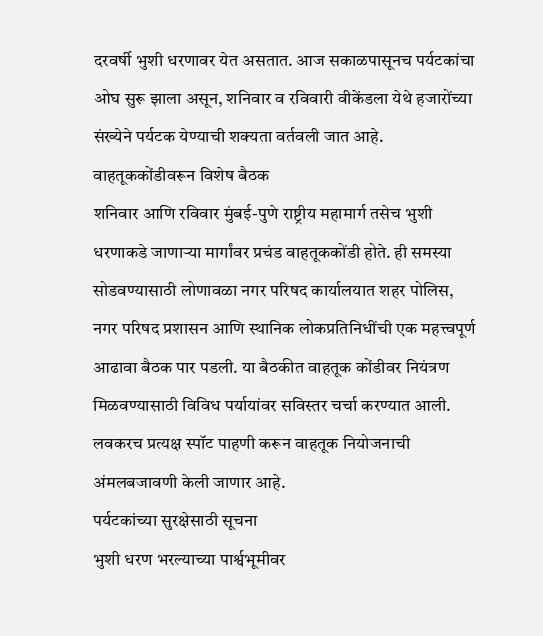दरवर्षी भुशी धरणावर येत असतात. आज सकाळपासूनच पर्यटकांचा ओघ सुरू झाला असून, शनिवार व रविवारी वीकेंडला येथे हजारोंच्या संख्येने पर्यटक येण्याची शक्यता वर्तवली जात आहे.
वाहतूककोंडीवरून विशेष बैठक
शनिवार आणि रविवार मुंबई-पुणे राष्ट्रीय महामार्ग तसेच भुशी धरणाकडे जाणाऱ्या मार्गांवर प्रचंड वाहतूककोंडी होते. ही समस्या सोडवण्यासाठी लोणावळा नगर परिषद कार्यालयात शहर पोलिस, नगर परिषद प्रशासन आणि स्थानिक लोकप्रतिनिधींची एक महत्त्वपूर्ण आढावा बैठक पार पडली. या बैठकीत वाहतूक कोंडीवर नियंत्रण मिळवण्यासाठी विविध पर्यायांवर सविस्तर चर्चा करण्यात आली. लवकरच प्रत्यक्ष स्पॉट पाहणी करून वाहतूक नियोजनाची अंमलबजावणी केली जाणार आहे.
पर्यटकांच्या सुरक्षेसाठी सूचना
भुशी धरण भरल्याच्या पार्श्वभूमीवर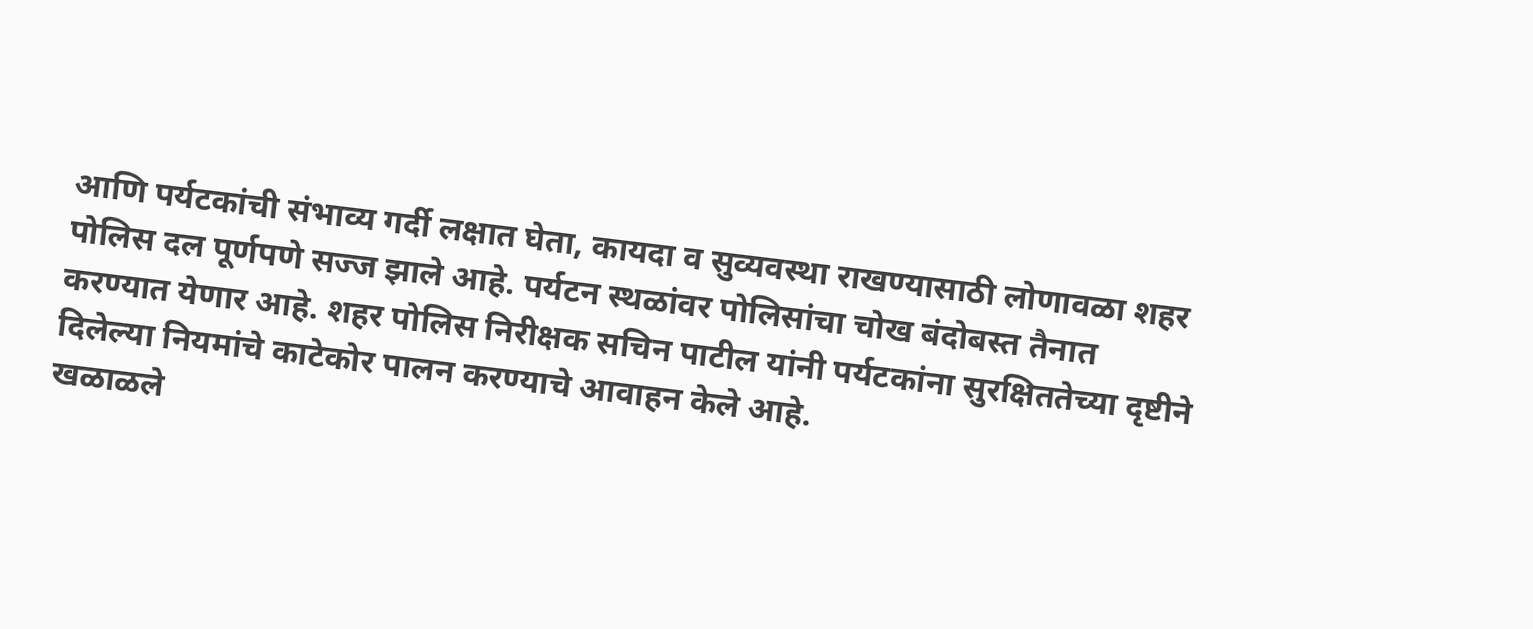आणि पर्यटकांची संभाव्य गर्दी लक्षात घेता, कायदा व सुव्यवस्था राखण्यासाठी लोणावळा शहर पोलिस दल पूर्णपणे सज्ज झाले आहे. पर्यटन स्थळांवर पोलिसांचा चोख बंदोबस्त तैनात करण्यात येणार आहे. शहर पोलिस निरीक्षक सचिन पाटील यांनी पर्यटकांना सुरक्षिततेच्या दृष्टीने दिलेल्या नियमांचे काटेकोर पालन करण्याचे आवाहन केले आहे.
खळाळले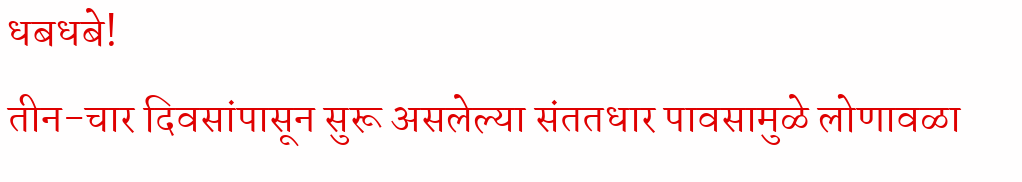धबधबे!
तीन-चार दिवसांपासून सुरू असलेल्या संततधार पावसामुळे लोणावळा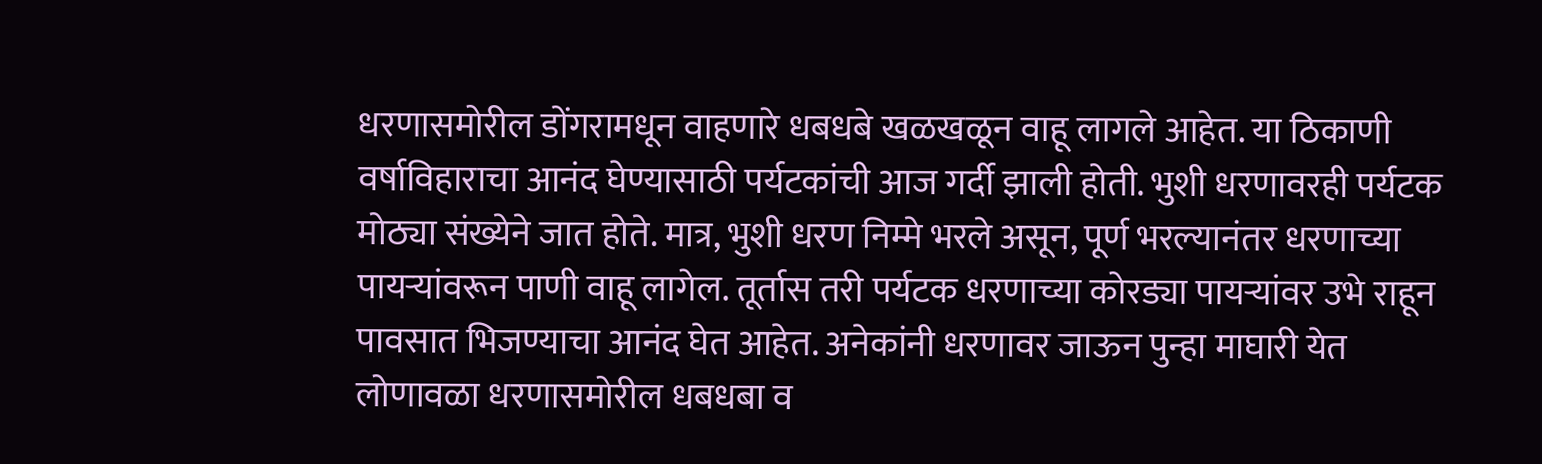धरणासमोरील डोंगरामधून वाहणारे धबधबे खळखळून वाहू लागले आहेत. या ठिकाणी वर्षाविहाराचा आनंद घेण्यासाठी पर्यटकांची आज गर्दी झाली होती. भुशी धरणावरही पर्यटक मोठ्या संख्येने जात होते. मात्र, भुशी धरण निम्मे भरले असून, पूर्ण भरल्यानंतर धरणाच्या पायऱ्यांवरून पाणी वाहू लागेल. तूर्तास तरी पर्यटक धरणाच्या कोरड्या पायऱ्यांवर उभे राहून पावसात भिजण्याचा आनंद घेत आहेत. अनेकांनी धरणावर जाऊन पुन्हा माघारी येत लोणावळा धरणासमोरील धबधबा व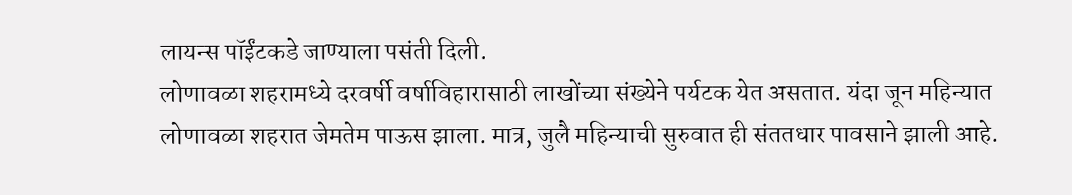लायन्स पॉईंटकडे जाण्याला पसंती दिली.
लोणावळा शहरामध्ये दरवर्षी वर्षाविहारासाठी लाखोंच्या संख्येने पर्यटक येत असतात. यंदा जून महिन्यात लोणावळा शहरात जेमतेम पाऊस झाला. मात्र, जुलै महिन्याची सुरुवात ही संततधार पावसाने झाली आहे.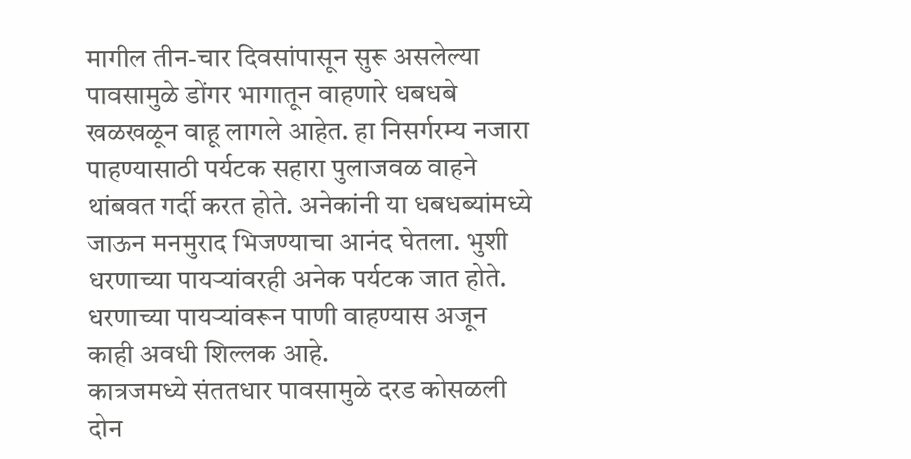मागील तीन-चार दिवसांपासून सुरू असलेल्या पावसामुळे डोंगर भागातून वाहणारे धबधबे खळखळून वाहू लागले आहेत. हा निसर्गरम्य नजारा पाहण्यासाठी पर्यटक सहारा पुलाजवळ वाहने थांबवत गर्दी करत होते. अनेकांनी या धबधब्यांमध्ये जाऊन मनमुराद भिजण्याचा आनंद घेतला. भुशी धरणाच्या पायऱ्यांवरही अनेक पर्यटक जात होते. धरणाच्या पायऱ्यांवरून पाणी वाहण्यास अजून काही अवधी शिल्लक आहे.
कात्रजमध्ये संततधार पावसामुळे दरड कोसळली
दोन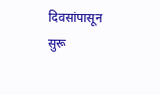दिवसांपासून सुरू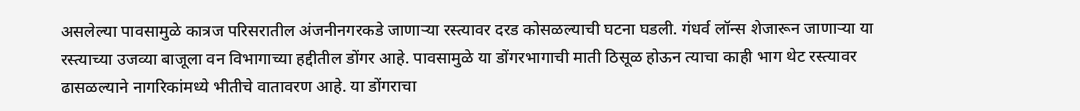असलेल्या पावसामुळे कात्रज परिसरातील अंजनीनगरकडे जाणाऱ्या रस्त्यावर दरड कोसळल्याची घटना घडली. गंधर्व लॉन्स शेजारून जाणाऱ्या या रस्त्याच्या उजव्या बाजूला वन विभागाच्या हद्दीतील डोंगर आहे. पावसामुळे या डोंगरभागाची माती ठिसूळ होऊन त्याचा काही भाग थेट रस्त्यावर ढासळल्याने नागरिकांमध्ये भीतीचे वातावरण आहे. या डोंगराचा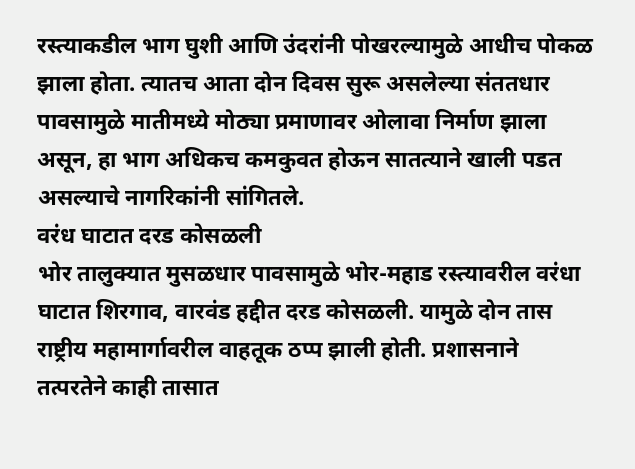रस्त्याकडील भाग घुशी आणि उंदरांनी पोखरल्यामुळे आधीच पोकळ झाला होता. त्यातच आता दोन दिवस सुरू असलेल्या संततधार पावसामुळे मातीमध्ये मोठ्या प्रमाणावर ओलावा निर्माण झाला असून, हा भाग अधिकच कमकुवत होऊन सातत्याने खाली पडत असल्याचे नागरिकांनी सांगितले.
वरंध घाटात दरड कोसळली
भोर तालुक्यात मुसळधार पावसामुळे भोर-महाड रस्त्यावरील वरंधा घाटात शिरगाव, वारवंड हद्दीत दरड कोसळली. यामुळे दोन तास राष्ट्रीय महामार्गावरील वाहतूक ठप्प झाली होती. प्रशासनाने तत्परतेने काही तासात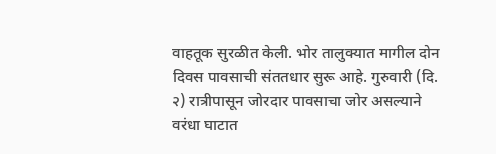वाहतूक सुरळीत केली. भोर तालुक्यात मागील दोन दिवस पावसाची संततधार सुरू आहे. गुरुवारी (दि. २) रात्रीपासून जोरदार पावसाचा जोर असल्याने वरंधा घाटात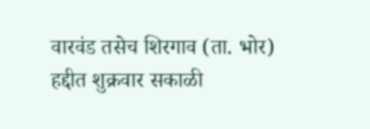वारवंड तसेच शिरगाव (ता. भोर) हद्दीत शुक्रवार सकाळी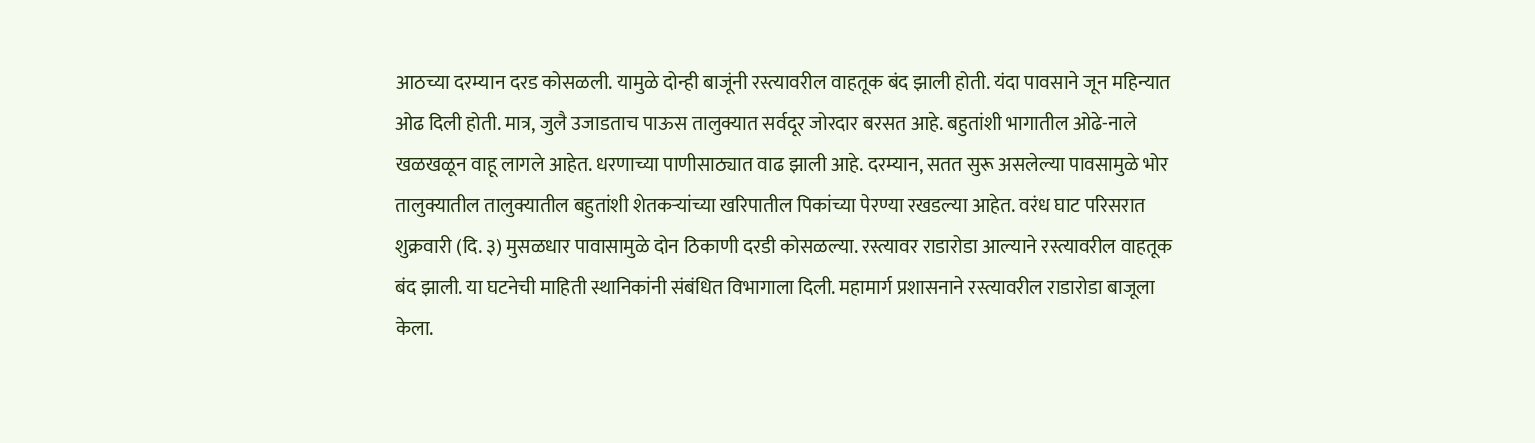आठच्या दरम्यान दरड कोसळली. यामुळे दोन्ही बाजूंनी रस्त्यावरील वाहतूक बंद झाली होती. यंदा पावसाने जून महिन्यात ओढ दिली होती. मात्र, जुलै उजाडताच पाऊस तालुक्यात सर्वदूर जोरदार बरसत आहे. बहुतांशी भागातील ओढे-नाले खळखळून वाहू लागले आहेत. धरणाच्या पाणीसाठ्यात वाढ झाली आहे. दरम्यान, सतत सुरू असलेल्या पावसामुळे भोर तालुक्यातील तालुक्यातील बहुतांशी शेतकऱ्यांच्या खरिपातील पिकांच्या पेरण्या रखडल्या आहेत. वरंध घाट परिसरात शुक्रवारी (दि. ३) मुसळधार पावासामुळे दोन ठिकाणी दरडी कोसळल्या. रस्त्यावर राडारोडा आल्याने रस्त्यावरील वाहतूक बंद झाली. या घटनेची माहिती स्थानिकांनी संबंधित विभागाला दिली. महामार्ग प्रशासनाने रस्त्यावरील राडारोडा बाजूला केला.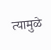त्यामुळे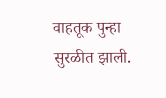वाहतूक पुन्हा सुरळीत झाली.